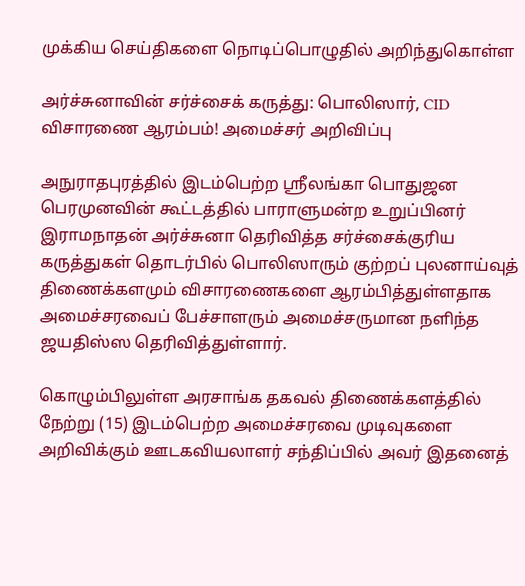முக்கிய செய்திகளை நொடிப்பொழுதில் அறிந்துகொள்ள

அர்ச்சுனாவின் சர்ச்சைக் கருத்து: பொலிஸார், CID விசாரணை ஆரம்பம்! அமைச்சர் அறிவிப்பு

அநுராதபுரத்தில் இடம்பெற்ற ஸ்ரீலங்கா பொதுஜன பெரமுனவின் கூட்டத்தில் பாராளுமன்ற உறுப்பினர் இராமநாதன் அர்ச்சுனா தெரிவித்த சர்ச்சைக்குரிய கருத்துகள் தொடர்பில் பொலிஸாரும் குற்றப் புலனாய்வுத் திணைக்களமும் விசாரணைகளை ஆரம்பித்துள்ளதாக அமைச்சரவைப் பேச்சாளரும் அமைச்சருமான நளிந்த ஜயதிஸ்ஸ தெரிவித்துள்ளார்.

கொழும்பிலுள்ள அரசாங்க தகவல் திணைக்களத்தில் நேற்று (15) இடம்பெற்ற அமைச்சரவை முடிவுகளை அறிவிக்கும் ஊடகவியலாளர் சந்திப்பில் அவர் இதனைத்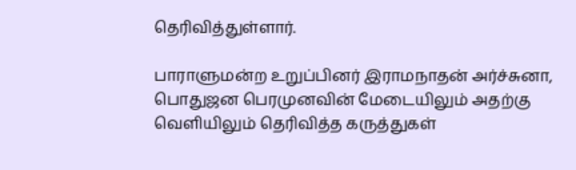தெரிவித்துள்ளார்.

பாராளுமன்ற உறுப்பினர் இராமநாதன் அர்ச்சுனா, பொதுஜன பெரமுனவின் மேடையிலும் அதற்கு வெளியிலும் தெரிவித்த கருத்துகள்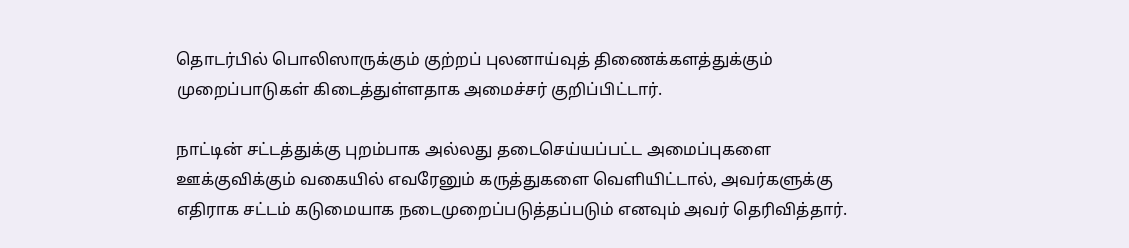தொடர்பில் பொலிஸாருக்கும் குற்றப் புலனாய்வுத் திணைக்களத்துக்கும் முறைப்பாடுகள் கிடைத்துள்ளதாக அமைச்சர் குறிப்பிட்டார்.

நாட்டின் சட்டத்துக்கு புறம்பாக அல்லது தடைசெய்யப்பட்ட அமைப்புகளை ஊக்குவிக்கும் வகையில் எவரேனும் கருத்துகளை வெளியிட்டால், அவர்களுக்கு எதிராக சட்டம் கடுமையாக நடைமுறைப்படுத்தப்படும் எனவும் அவர் தெரிவித்தார்.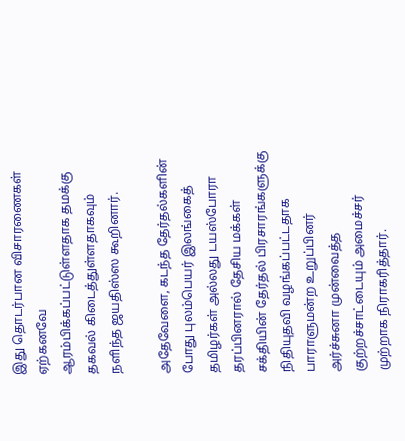இது தொடர்பான விசாரணைகள் ஏற்கனவே ஆரம்பிக்கப்பட்டுள்ளதாக தமக்கு தகவல் கிடைத்துள்ளதாகவும் நளிந்த ஜயதிஸ்ஸ கூறினார்.

அதேவேளை, கடந்த தேர்தல்களின் போது புலம்பெயர் இலங்கைத் தமிழர்கள் அல்லது டயஸ்போரா தரப்பினரால் தேசிய மக்கள் சக்தியின் தேர்தல் பிரசாரங்களுக்கு நிதியுதவி வழங்கப்பட்டதாக பாராளுமன்ற உறுப்பினர் அர்ச்சுனா முன்வைத்த குற்றச்சாட்டையும் அமைச்சர் முற்றாக நிராகரித்தார்.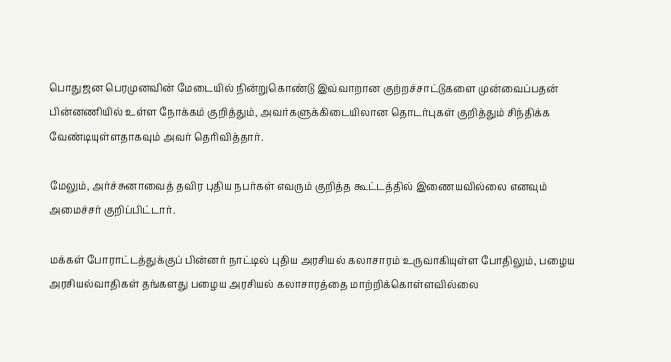பொதுஜன பெரமுனவின் மேடையில் நின்றுகொண்டு இவ்வாறான குற்றச்சாட்டுகளை முன்வைப்பதன் பின்னணியில் உள்ள நோக்கம் குறித்தும், அவர்களுக்கிடையிலான தொடர்புகள் குறித்தும் சிந்திக்க வேண்டியுள்ளதாகவும் அவர் தெரிவித்தார்.

மேலும், அர்ச்சுனாவைத் தவிர புதிய நபர்கள் எவரும் குறித்த கூட்டத்தில் இணையவில்லை எனவும் அமைச்சர் குறிப்பிட்டார்.

மக்கள் போராட்டத்துக்குப் பின்னர் நாட்டில் புதிய அரசியல் கலாசாரம் உருவாகியுள்ள போதிலும், பழைய அரசியல்வாதிகள் தங்களது பழைய அரசியல் கலாசாரத்தை மாற்றிக்கொள்ளவில்லை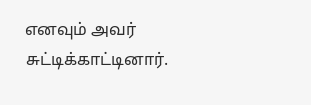எனவும் அவர் சுட்டிக்காட்டினார்.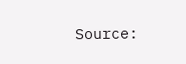Source: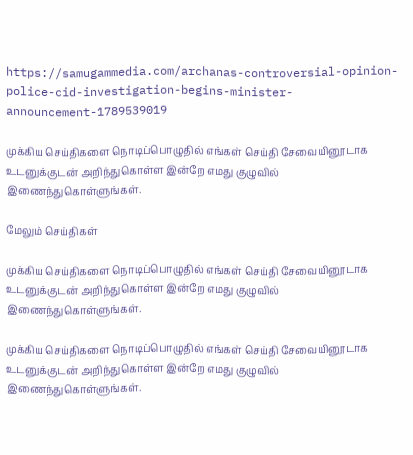https://samugammedia.com/archanas-controversial-opinion-police-cid-investigation-begins-minister-announcement-1789539019

முக்கிய செய்திகளை நொடிப்பொழுதில் எங்கள் செய்தி சேவையினூடாக உடனுக்குடன் அறிந்துகொள்ள இன்றே எமது குழுவில் இணைந்துகொள்ளுங்கள்.

மேலும் செய்திகள்

முக்கிய செய்திகளை நொடிப்பொழுதில் எங்கள் செய்தி சேவையினூடாக உடனுக்குடன் அறிந்துகொள்ள இன்றே எமது குழுவில் இணைந்துகொள்ளுங்கள்.

முக்கிய செய்திகளை நொடிப்பொழுதில் எங்கள் செய்தி சேவையினூடாக உடனுக்குடன் அறிந்துகொள்ள இன்றே எமது குழுவில் இணைந்துகொள்ளுங்கள்.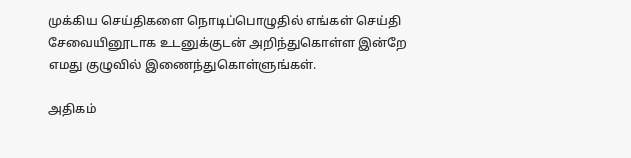முக்கிய செய்திகளை நொடிப்பொழுதில் எங்கள் செய்தி சேவையினூடாக உடனுக்குடன் அறிந்துகொள்ள இன்றே எமது குழுவில் இணைந்துகொள்ளுங்கள்.

அதிகம்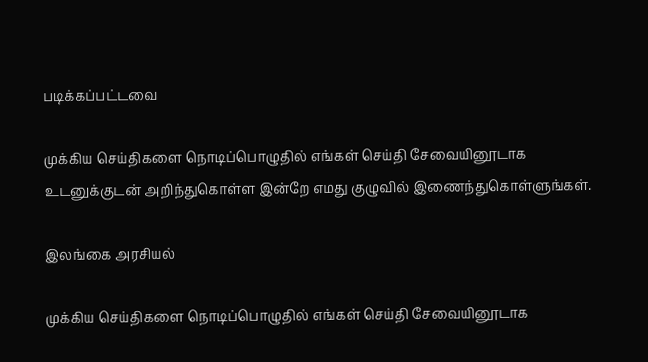படிக்கப்பட்டவை

முக்கிய செய்திகளை நொடிப்பொழுதில் எங்கள் செய்தி சேவையினூடாக உடனுக்குடன் அறிந்துகொள்ள இன்றே எமது குழுவில் இணைந்துகொள்ளுங்கள்.

இலங்கை அரசியல்

முக்கிய செய்திகளை நொடிப்பொழுதில் எங்கள் செய்தி சேவையினூடாக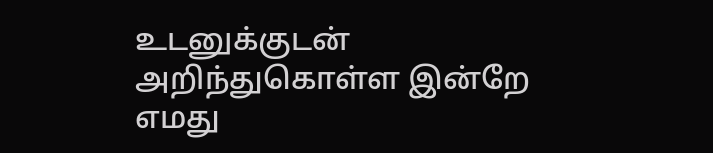உடனுக்குடன் அறிந்துகொள்ள இன்றே எமது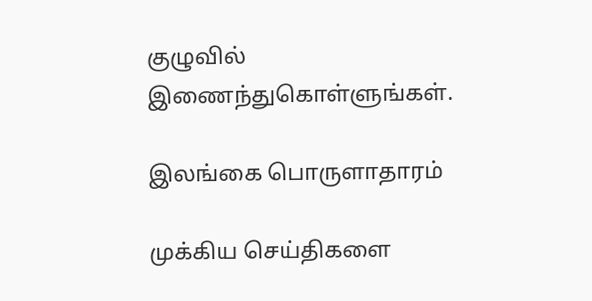குழுவில் இணைந்துகொள்ளுங்கள்.

இலங்கை பொருளாதாரம்

முக்கிய செய்திகளை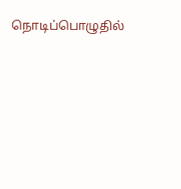நொடிப்பொழுதில்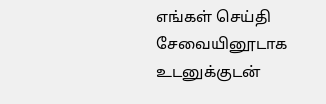எங்கள் செய்தி சேவையினூடாக உடனுக்குடன்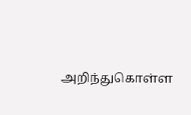அறிந்துகொள்ள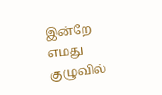இன்றே எமது குழுவில்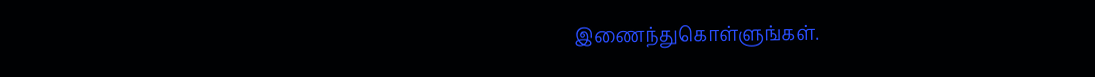இணைந்துகொள்ளுங்கள்.